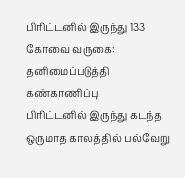பிரிட்டனில் இருந்து 133 கோவை வருகை: தனிமைப்படுத்தி கண்காணிப்பு
பிரிட்டனில் இருந்து கடந்த ஒருமாத காலத்தில் பல்வேறு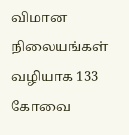விமான நிலையங்கள் வழியாக 133 கோவை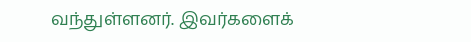வந்துள்ளனர். இவர்களைக்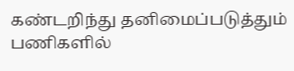கண்டறிந்து தனிமைப்படுத்தும் பணிகளில்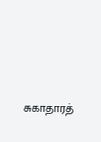சுகாதாரத்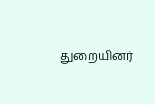துறையினர்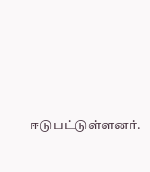ஈடுபட்டுள்ளனர்.